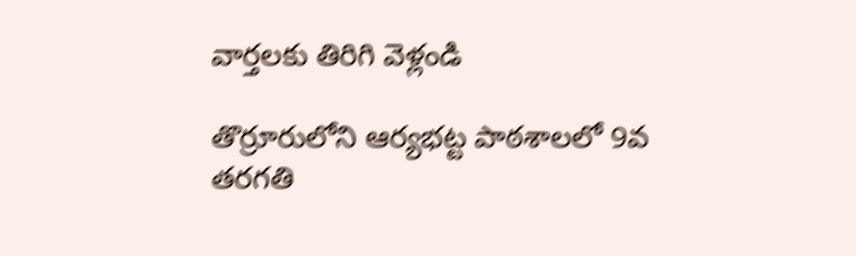వార్తలకు తిరిగి వెళ్లండి

తొర్రూరులోని ఆర్యభట్ట పాఠశాలలో 9వ తరగతి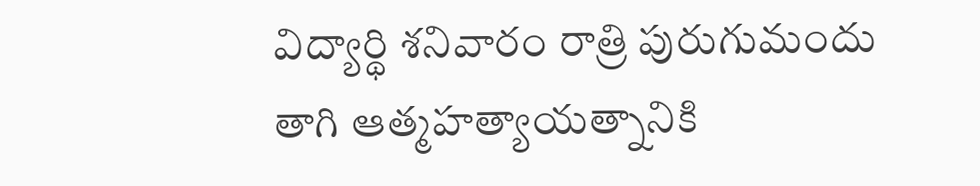విద్యార్థి శనివారం రాత్రి పురుగుమందు తాగి ఆత్మహత్యాయత్నానికి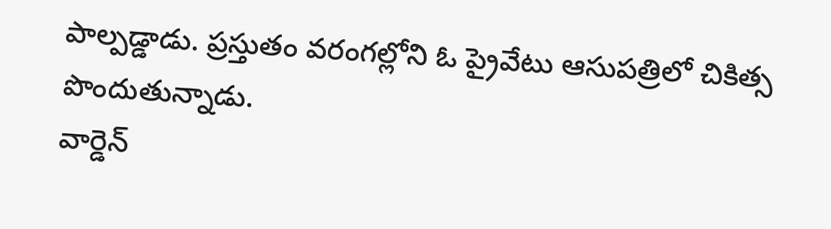పాల్పడ్డాడు. ప్రస్తుతం వరంగల్లోని ఓ ప్రైవేటు ఆసుపత్రిలో చికిత్స పొందుతున్నాడు.
వార్డెన్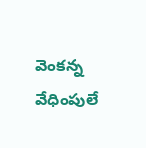వెంకన్న వేధింపులే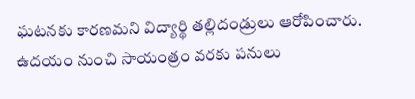ఘటనకు కారణమని విద్యార్థి తల్లిదండ్రులు ఆరోపించారు. ఉదయం నుంచి సాయంత్రం వరకు పనులు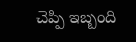చెప్పి ఇబ్బంది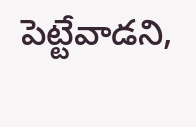పెట్టేవాడని,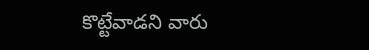కొట్టేవాడని వారు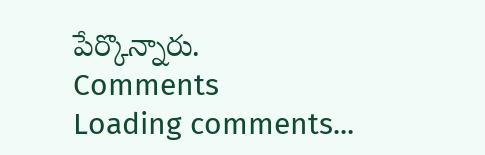పేర్కొన్నారు.
Comments
Loading comments...